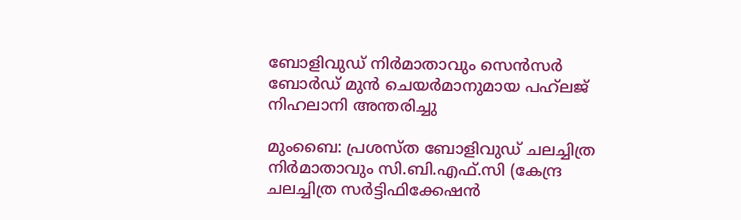ബോളിവുഡ് നിർമാതാവും സെൻസർ ബോർഡ് മുൻ ചെയർമാനുമായ പഹ്‌ലജ് നിഹലാനി അന്തരിച്ചു

മുംബൈ: പ്രശസ്ത ബോളിവുഡ് ചലച്ചിത്ര നിർമാതാവും സി.ബി.എഫ്.സി (കേന്ദ്ര ചലച്ചിത്ര സർട്ടിഫിക്കേഷൻ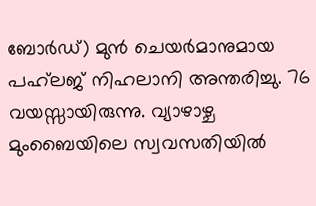ബോർഡ്) മുൻ ചെയർമാനുമായ പഹ്‌ലജ് നിഹലാനി അന്തരിച്ചു. 76 വയസ്സായിരുന്നു. വ്യാഴാഴ്ച മുംബൈയിലെ സ്വവസതിയിൽ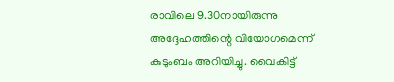രാവിലെ 9.30നായിരുന്നു അദ്ദേഹത്തിന്റെ വിയോഗമെന്ന് കുടുംബം അറിയിച്ചു. വൈകിട്ട്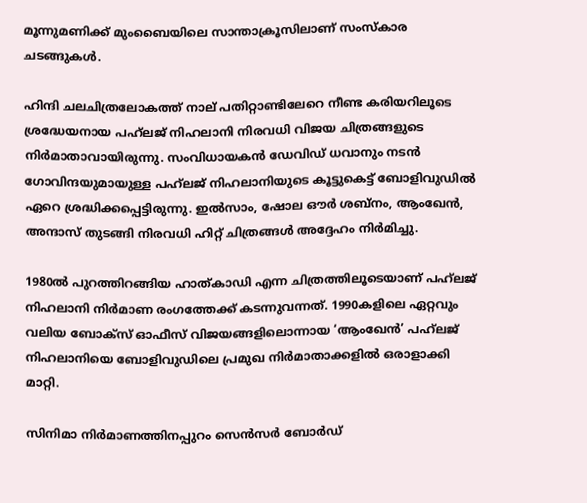മൂന്നുമണിക്ക് മുംബൈയിലെ സാന്താക്രൂസിലാണ് സംസ്കാര ചടങ്ങുകൾ.

ഹിന്ദി ചലചിത്രലോകത്ത് നാല് പതിറ്റാണ്ടിലേറെ നീണ്ട കരിയറിലൂടെ ശ്രദ്ധേയനായ പഹ്‌ലജ് നിഹലാനി നിരവധി വിജയ ചിത്രങ്ങളുടെ നിർമാതാവായിരുന്നു. സംവിധായകൻ ഡേവിഡ് ധവാനും നടൻ ഗോവിന്ദയുമായുള്ള പഹ്‍ലജ് നിഹലാനിയുടെ കൂട്ടുകെട്ട് ബോളിവുഡിൽ ഏറെ ശ്രദ്ധിക്കപ്പെട്ടിരുന്നു. ഇൽസാം, ഷോല ഔർ ശബ്നം, ആംഖേൻ, അന്ദാസ് തുടങ്ങി നിരവധി ഹിറ്റ് ചിത്രങ്ങൾ അദ്ദേഹം നിർമിച്ചു.

1980ൽ പുറത്തിറങ്ങിയ ഹാത്കാഡി എന്ന ചിത്രത്തിലൂടെയാണ് പഹ്‌ലജ് നിഹലാനി നിർമാണ രംഗത്തേക്ക് കടന്നുവന്നത്. 1990കളിലെ ഏറ്റവും വലിയ ബോക്സ് ഓഫീസ് വിജയങ്ങളിലൊന്നായ ‘ആംഖേൻ’ പഹ്‌ലജ് നിഹലാനിയെ ബോളിവുഡിലെ പ്രമുഖ നിർമാതാക്കളിൽ ഒരാളാക്കി മാറ്റി.

സിനിമാ നിർമാണത്തിനപ്പുറം സെൻസർ ബോർഡ്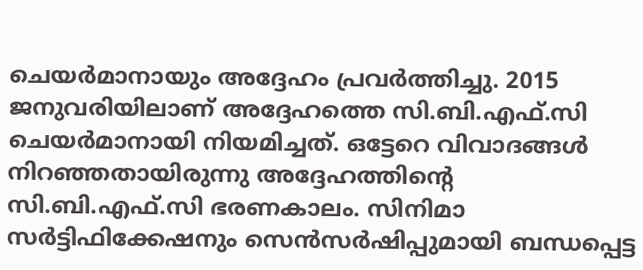ചെയർമാനായും അദ്ദേഹം പ്രവർത്തിച്ചു. 2015 ജനുവരിയിലാണ് അദ്ദേഹത്തെ സി.ബി.എഫ്.സി ചെയർമാനായി നിയമിച്ചത്. ഒട്ടേറെ വിവാദങ്ങൾ നിറഞ്ഞതായിരുന്നു അദ്ദേഹത്തിന്റെ സി.ബി.എഫ്.സി ഭരണകാലം. സിനിമാ സർട്ടിഫിക്കേഷനും സെൻസർഷിപ്പുമായി ബന്ധപ്പെട്ട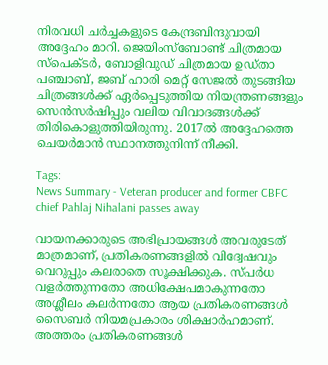നിരവധി ചർച്ചകളുടെ കേന്ദ്രബിന്ദുവായി അദ്ദേഹം മാറി. ജെയിംസ്ബോണ്ട് ചിത്രമായ സ്പെക്ടർ, ബോളിവുഡ് ചിത്രമായ ഉഡ്താ പഞ്ചാബ്, ജബ് ഹാരി മെറ്റ് സേജൽ തുടങ്ങിയ ചിത്രങ്ങൾക്ക് ഏർപ്പെടുത്തിയ നിയന്ത്രണങ്ങളും സെൻസർഷിപ്പും വലിയ വിവാദങ്ങൾക്ക് തിരികൊളുത്തിയിരുന്നു. 2017ൽ അദ്ദേഹത്തെ ചെയർമാൻ സ്ഥാനത്തുനിന്ന് നീക്കി.

Tags:
News Summary - Veteran producer and former CBFC chief Pahlaj Nihalani passes away

വായനക്കാരുടെ അഭിപ്രായങ്ങള്‍ അവരുടേത് മാത്രമാണ്, പ്രതികരണങ്ങളിൽ വിദ്വേഷവും വെറുപ്പും കലരാതെ സൂക്ഷിക്കുക. സ്പർധ വളർത്തുന്നതോ അധിക്ഷേപമാകുന്നതോ അശ്ലീലം കലർന്നതോ ആയ പ്രതികരണങ്ങൾ സൈബർ നിയമപ്രകാരം ശിക്ഷാർഹമാണ്. അത്തരം പ്രതികരണങ്ങൾ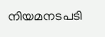നിയമനടപടി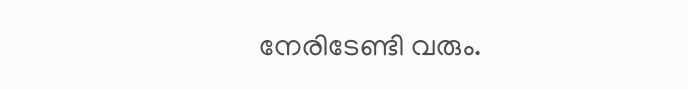നേരിടേണ്ടി വരും.